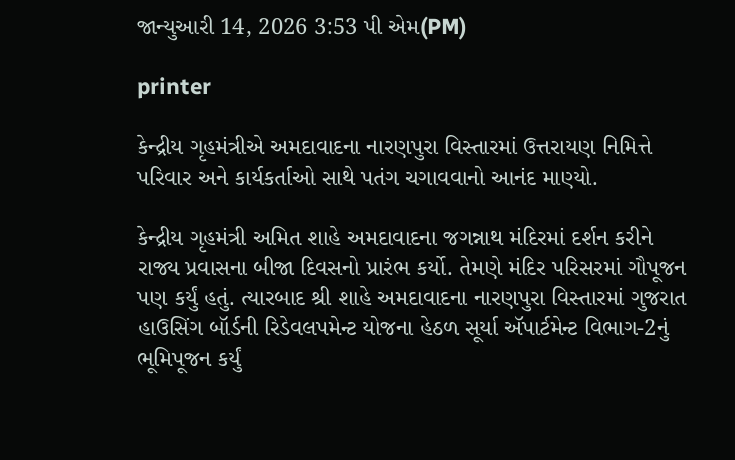જાન્યુઆરી 14, 2026 3:53 પી એમ(PM)

printer

કેન્દ્રીય ગૃહમંત્રીએ અમદાવાદના નારણપુરા વિસ્તારમાં ઉત્તરાયણ નિમિત્તે પરિવાર અને કાર્યકર્તાઓ સાથે પતંગ ચગાવવાનો આનંદ માણ્યો.

કેન્દ્રીય ગૃહમંત્રી અમિત શાહે અમદાવાદના જગન્નાથ મંદિરમાં દર્શન કરીને રાજ્ય પ્રવાસના બીજા દિવસનો પ્રારંભ કર્યો. તેમણે મંદિર પરિસરમાં ગૌપૂજન પણ કર્યું હતું. ત્યારબાદ શ્રી શાહે અમદાવાદના નારણપુરા વિસ્તારમાં ગુજરાત હાઉસિંગ બૉર્ડની રિડેવલપમેન્ટ યોજના હેઠળ સૂર્યા ઍપાર્ટમેન્ટ વિભાગ-2નું ભૂમિપૂજન કર્યું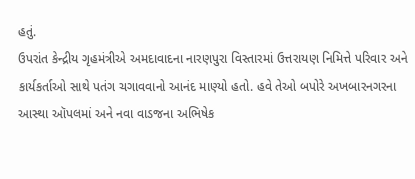હતું.
ઉપરાંત કેન્દ્રીય ગૃહમંત્રીએ અમદાવાદના નારણપુરા વિસ્તારમાં ઉત્તરાયણ નિમિત્તે પરિવાર અને કાર્યકર્તાઓ સાથે પતંગ ચગાવવાનો આનંદ માણ્યો હતો. હવે તેઓ બપોરે અખબારનગરના આસ્થા ઑપલમાં અને નવા વાડજના અભિષેક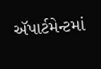ઍપાર્ટમેન્ટમાં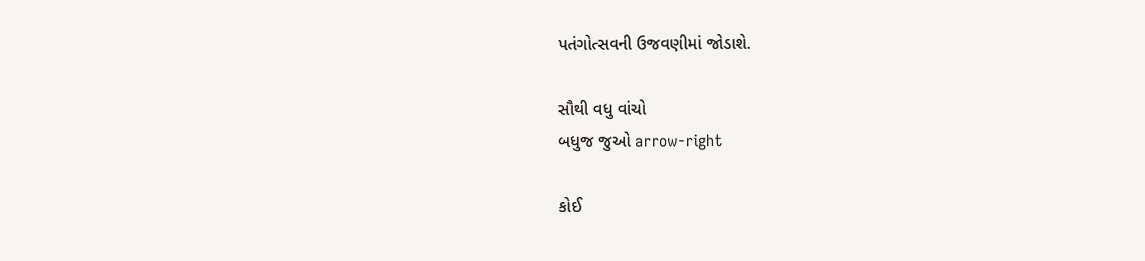પતંગોત્સવની ઉજવણીમાં જોડાશે.

સૌથી વધુ વાંચો
બધુજ જુઓ arrow-right

કોઈ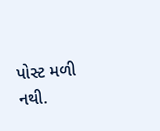પોસ્ટ મળી નથી.